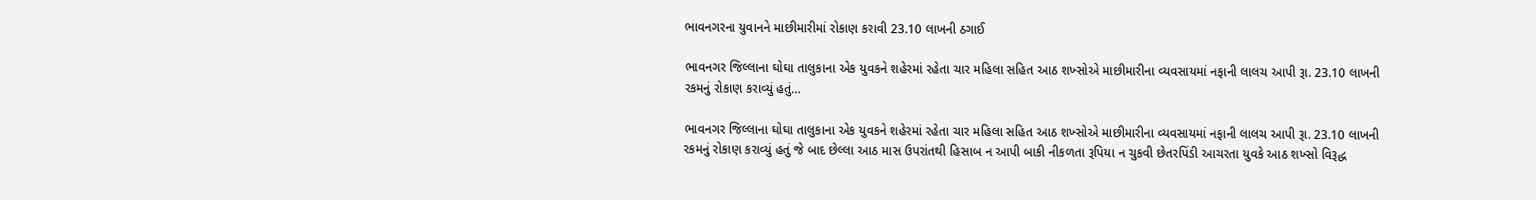ભાવનગરના યુવાનને માછીમારીમાં રોકાણ કરાવી 23.10 લાખની ઠગાઈ

ભાવનગર જિલ્લાના ઘોઘા તાલુકાના એક યુવકને શહેરમાં રહેતા ચાર મહિલા સહિત આઠ શખ્સોએ માછીમારીના વ્યવસાયમાં નફાની લાલચ આપી રૂા. 23.10 લાખની રકમનું રોકાણ કરાવ્યું હતું…

ભાવનગર જિલ્લાના ઘોઘા તાલુકાના એક યુવકને શહેરમાં રહેતા ચાર મહિલા સહિત આઠ શખ્સોએ માછીમારીના વ્યવસાયમાં નફાની લાલચ આપી રૂા. 23.10 લાખની રકમનું રોકાણ કરાવ્યું હતું જે બાદ છેલ્લા આઠ માસ ઉપરાંતથી હિસાબ ન આપી બાકી નીકળતા રૂપિયા ન ચુકવી છેતરપિંડી આચરતા યુવકે આઠ શખ્સો વિરૂદ્ધ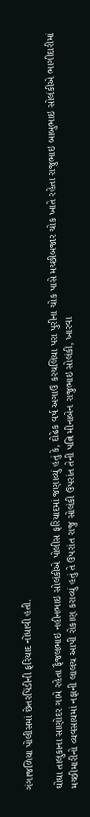ગંગાજળિયા પોલીસમાં છેતરપિંડીની ફરિયાદ નોંધાવી હતી.

ઘોઘા તાલુકાના સાણોદર ગામે રહેતા ફૈજલભાઇ નહીનભાઇ સોલંકીએ પોલીસ ફરિયાદમાં જણાવ્યું હતું કે, દોઢેક વર્ષ અગાઉ કરચલિયા પરા પુરીના ચોક પાસે મચ્છીબજાર ચોક ખાતે રહેતા રાજુભાઇ બાબુભાઇ સોલંકીએ ભાગીદારીમાં મચ્છીમારીનો વ્યવસાયમાં નફાની લાલચ આપી રોકાણ કરાવ્યું હતું તે ઉપરાંત રાજુ સોલંકી ઉપરાંત તેની પત્નિ મીનાબેન રાજુભાઇ સોલંકી, ખારવા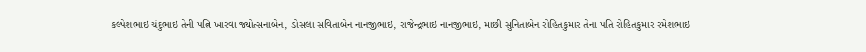કલ્પેશભાઇ ચંદુભાઇ તેની પત્નિ ખારવા જ્યોત્સનાબેન, ડોસલા સવિતાબેન નાનજીભાઇ, રાજેન્દ્રભાઇ નાનજીભાઇ, માછી સુનિતાબેન રોહિતકુમાર તેના પતિ રોહિતકુમાર રમેશભાઇ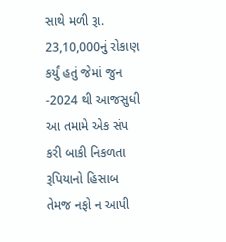સાથે મળી રૂા. 23,10,000નું રોકાણ કર્યું હતું જેમાં જુન -2024 થી આજસુધી આ તમામે એક સંપ કરી બાકી નિકળતા રૂપિયાનો હિસાબ તેમજ નફો ન આપી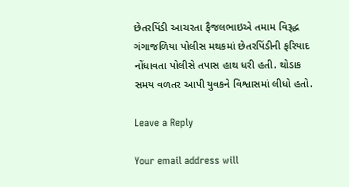છેતરપિંડી આચરતા ફૈજલભાઇએ તમામ વિરૂદ્ધ ગંગાજળિયા પોલીસ મથકમાં છેતરપિંડીની ફરિયાદ નોંધાવતા પોલીસે તપાસ હાથ ધરી હતી. થોડાક સમય વળતર આપી યુવકને વિશ્વાસમાં લીધો હતો.

Leave a Reply

Your email address will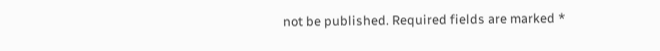not be published. Required fields are marked *